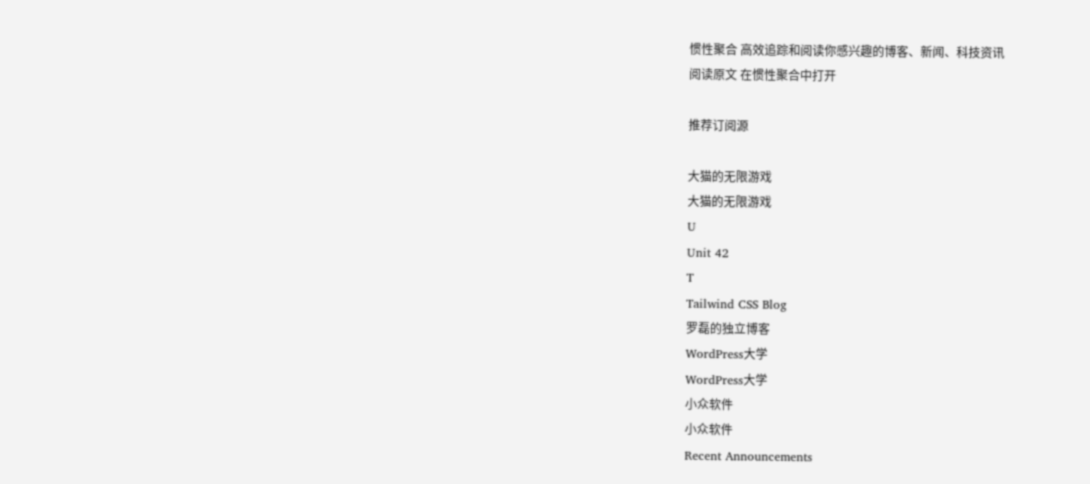惯性聚合 高效追踪和阅读你感兴趣的博客、新闻、科技资讯
阅读原文 在惯性聚合中打开

推荐订阅源

大猫的无限游戏
大猫的无限游戏
U
Unit 42
T
Tailwind CSS Blog
罗磊的独立博客
WordPress大学
WordPress大学
小众软件
小众软件
Recent Announcements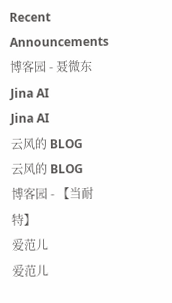Recent Announcements
博客园 - 聂微东
Jina AI
Jina AI
云风的 BLOG
云风的 BLOG
博客园 - 【当耐特】
爱范儿
爱范儿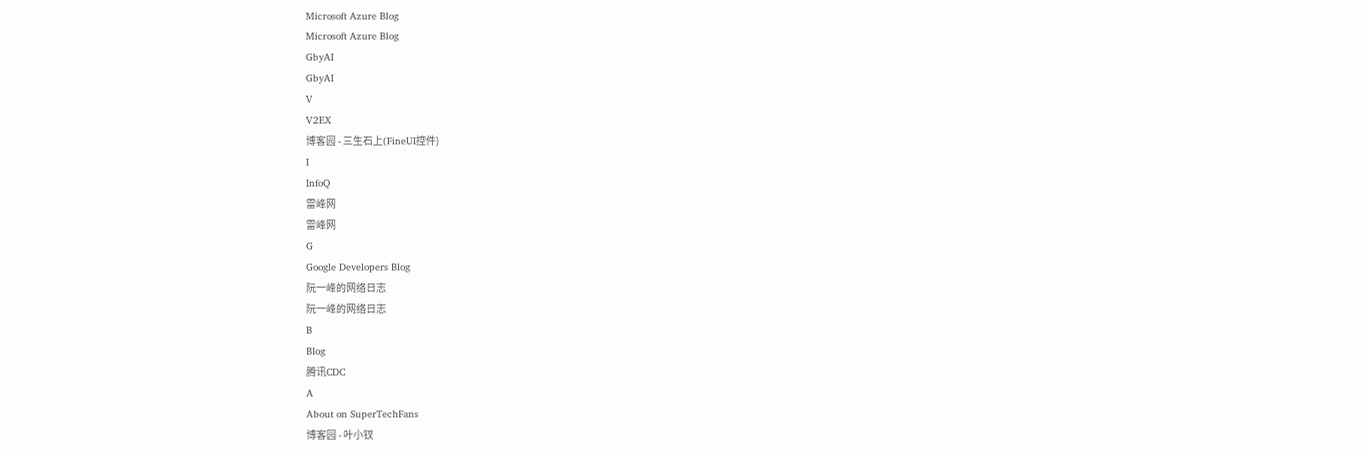Microsoft Azure Blog
Microsoft Azure Blog
GbyAI
GbyAI
V
V2EX
博客园 - 三生石上(FineUI控件)
I
InfoQ
雷峰网
雷峰网
G
Google Developers Blog
阮一峰的网络日志
阮一峰的网络日志
B
Blog
腾讯CDC
A
About on SuperTechFans
博客园 - 叶小钗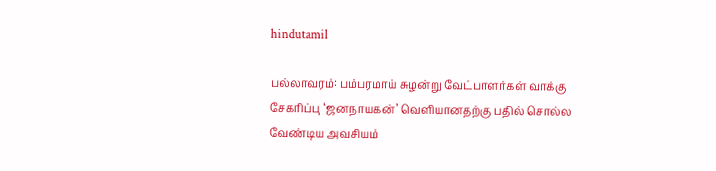hindutamil

பல்லாவரம்: பம்பரமாய் சுழன்று வேட்பாளர்கள் வாக்கு சேகரிப்பு ‘ஜனநாயகன்’ வெளியானதற்கு பதில் சொல்ல வேண்டிய அவசியம்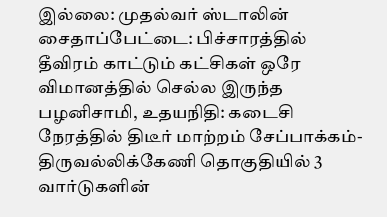இல்லை: முதல்வர் ஸ்டாலின் சைதாப்பேட்டை: பிச்சாரத்தில் தீவிரம் காட்டும் கட்சிகள் ஒரே விமானத்தில் செல்ல இருந்த பழனிசாமி, உதயநிதி: கடைசி நேரத்தில் திடீர் மாற்றம் சேப்பாக்கம்-திருவல்லிக்கேணி தொகுதியில் 3 வார்டுகளின்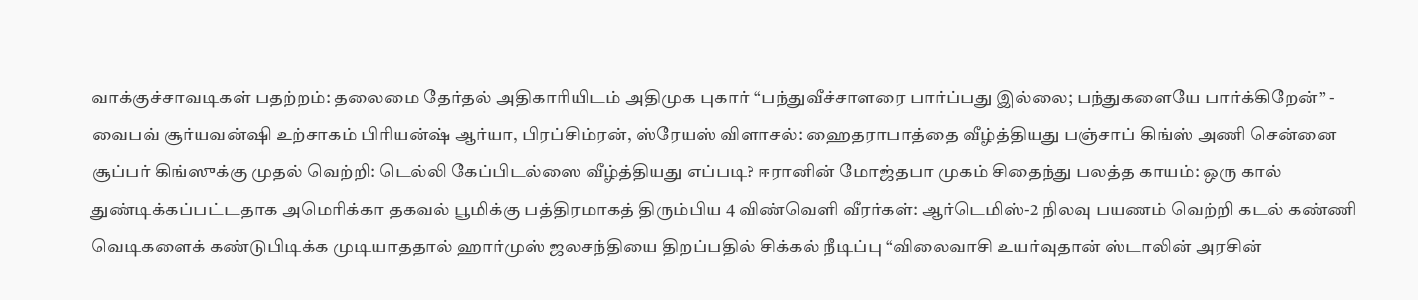வாக்குச்சாவடிகள் பதற்றம்: தலைமை தேர்தல் அதிகாரியிடம் அதிமுக புகார் “பந்துவீச்சாளரை பார்ப்பது இல்லை; பந்துகளையே பார்க்கிறேன்” - வைபவ் சூர்யவன்ஷி உற்சாகம் பிரியன்ஷ் ஆர்யா, பிரப்சிம்ரன், ஸ்ரேயஸ் விளாசல்: ஹைதராபாத்தை வீழ்த்தியது பஞ்சாப் கிங்ஸ் அணி சென்னை சூப்பர் கிங்ஸுக்கு முதல் வெற்றி: டெல்லி கேப்பிடல்ஸை வீழ்த்தியது எப்படி? ஈரானின் மோஜ்தபா முகம் சிதைந்து பலத்த காயம்: ஒரு கால் துண்டிக்கப்பட்டதாக அமெரிக்கா தகவல் பூமிக்கு பத்திரமாகத் திரும்பிய 4 விண்வெளி வீரர்கள்: ஆர்டெமிஸ்-2 நிலவு பயணம் வெற்றி கடல் கண்ணி வெடிகளைக் கண்டுபிடிக்க முடியாததால் ஹார்முஸ் ஜலசந்தியை திறப்பதில் சிக்கல் நீடிப்பு “விலைவாசி உயர்வுதான் ஸ்டாலின் அரசின்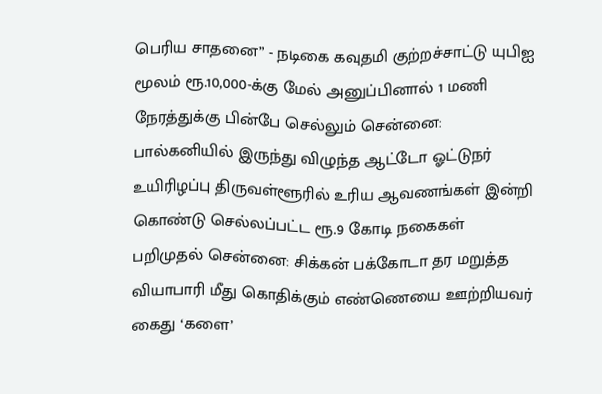பெரிய சாதனை” - நடிகை கவுதமி குற்றச்சாட்டு யுபிஐ மூலம் ரூ.10,000-க்கு மேல் அனுப்பினால் 1 மணி நேரத்துக்கு பின்பே செல்லும் சென்னை: பால்கனியில் இருந்து விழுந்த ஆட்டோ ஓட்டுநர் உயிரிழப்பு திருவள்ளூரில் உரிய ஆவணங்கள் இன்றி கொண்டு செல்லப்பட்ட ரூ.9 கோடி நகைகள் பறிமுதல் சென்னை: சிக்கன் பக்கோடா தர மறுத்த வியாபாரி மீது கொதிக்கும் எண்ணெயை ஊற்றியவர் கைது ‘களை’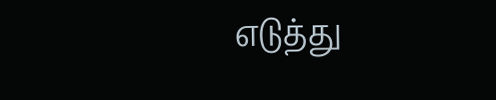எடுத்து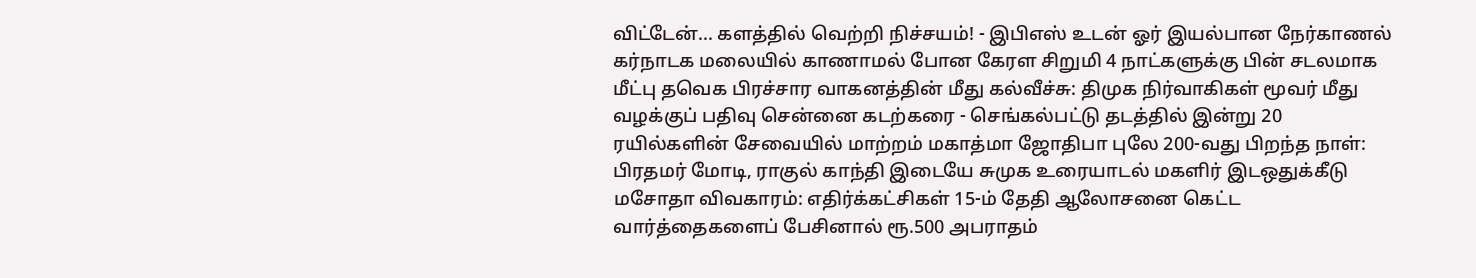விட்டேன்... களத்தில் வெற்றி நிச்சயம்! - இபிஎஸ் உடன் ஓர் இயல்பான நேர்காணல் கர்நாடக மலையில் காணாமல் போன கேரள சிறுமி 4 நாட்களுக்கு பின் சடலமாக மீட்பு தவெக பிரச்சார வாகனத்தின் மீது கல்வீச்சு: திமுக நிர்வாகிகள் மூவர் மீது வழக்குப் பதிவு சென்னை கடற்கரை - செங்கல்பட்டு தடத்தில் இன்று 20 ரயில்களின் சேவையில் மாற்றம் மகாத்மா ஜோதிபா புலே 200-வது பிறந்த நாள்: பிரதமர் மோடி, ராகுல் காந்தி இடையே சுமுக உரையாடல் மகளிர் இடஒதுக்கீடு மசோதா விவகாரம்: எதிர்க்கட்சிகள் 15-ம் தேதி ஆலோசனை கெட்ட வார்த்தைகளைப் பேசினால் ரூ.500 அபராதம்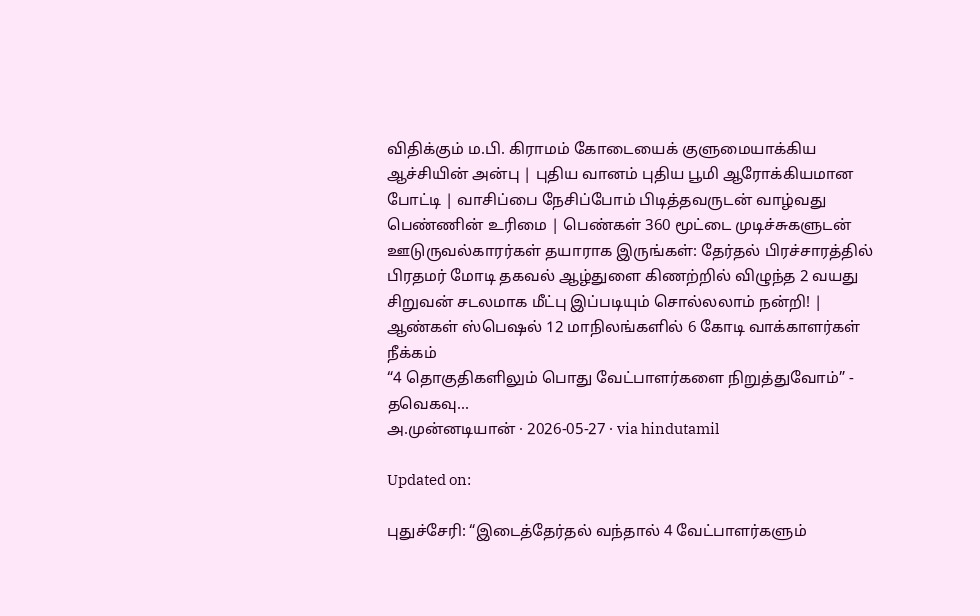விதிக்கும் ம.பி. கிராமம் கோடையைக் குளுமையாக்கிய ஆச்சியின் அன்பு | புதிய வானம் புதிய பூமி ஆரோக்கியமான போட்டி | வாசிப்பை நேசிப்போம் பிடித்தவருடன் வாழ்வது பெண்ணின் உரிமை | பெண்கள் 360 மூட்டை முடிச்சுகளுடன் ஊடுருவல்காரர்கள் தயாராக இருங்கள்: தேர்தல் பிரச்சாரத்தில் பிரதமர் மோடி தகவல் ஆழ்துளை கிணற்றில் விழுந்த 2 வயது சிறுவன் சடலமாக மீட்பு இப்படியும் சொல்லலாம் நன்றி! | ஆண்கள் ஸ்பெஷல் 12 மாநிலங்களில் 6 கோடி வாக்காளர்கள் நீக்கம்
“4 தொகுதிகளிலும் பொது வேட்பாளர்களை நிறுத்துவோம்” - தவெகவு...
அ.முன்னடியான் · 2026-05-27 · via hindutamil

Updated on:

புதுச்சேரி: “இடைத்தேர்தல் வந்தால் 4 வேட்பாளர்களும்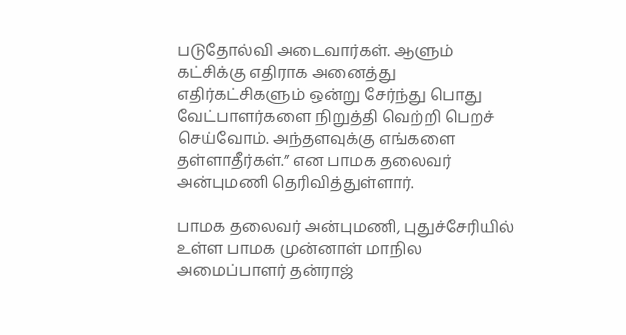படுதோல்வி அடைவார்கள். ஆளும் கட்சிக்கு எதிராக அனைத்து எதிர்கட்சிகளும் ஒன்று சேர்ந்து பொது வேட்பாளர்களை நிறுத்தி வெற்றி பெறச் செய்வோம். அந்தளவுக்கு எங்களை தள்ளாதீர்கள்.” என பாமக தலைவர் அன்புமணி தெரிவித்துள்ளார்.

பாமக தலைவர் அன்புமணி, புதுச்சேரியில் உள்ள பாமக முன்னாள் மாநில அமைப்பாளர் தன்ராஜ்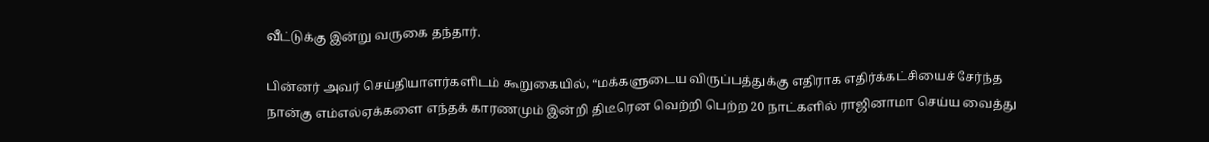வீட்டுக்கு இன்று வருகை தந்தார்.

பின்னர் அவர் செய்தியாளர்களிடம் கூறுகையில், “மக்களுடைய விருப்பத்துக்கு எதிராக எதிர்க்கட்சியைச் சேர்ந்த நான்கு எம்எல்ஏக்களை எந்தக் காரணமும் இன்றி திடீரென வெற்றி பெற்ற 20 நாட்களில் ராஜினாமா செய்ய வைத்து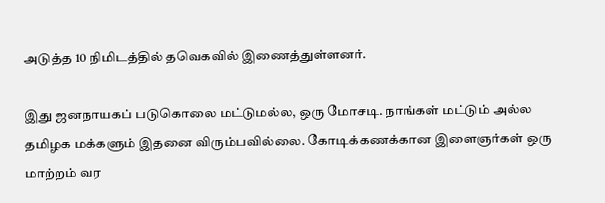அடுத்த 10 நிமிடத்தில் தவெகவில் இணைத்துள்ளனர்.

இது ஜனநாயகப் படுகொலை மட்டுமல்ல, ஒரு மோசடி. நாங்கள் மட்டும் அல்ல தமிழக மக்களும் இதனை விரும்பவில்லை. கோடிக்கணக்கான இளைஞர்கள் ஒரு மாற்றம் வர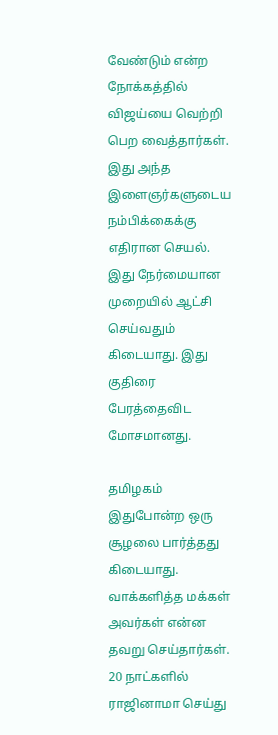வேண்டும் என்ற நோக்கத்தில் விஜய்யை வெற்றி பெற வைத்தார்கள். இது அந்த இளைஞர்களுடைய நம்பிக்கைக்கு எதிரான செயல். இது நேர்மையான முறையில் ஆட்சி செய்வதும் கிடையாது. இது குதிரை பேரத்தைவிட மோசமானது.

தமிழகம் இதுபோன்ற ஒரு சூழலை பார்த்தது கிடையாது. வாக்களித்த மக்கள் அவர்கள் என்ன தவறு செய்தார்கள். 20 நாட்களில்  ராஜினாமா செய்து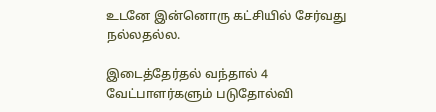உடனே இன்னொரு கட்சியில் சேர்வது நல்லதல்ல.

இடைத்தேர்தல் வந்தால் 4 வேட்பாளர்களும் படுதோல்வி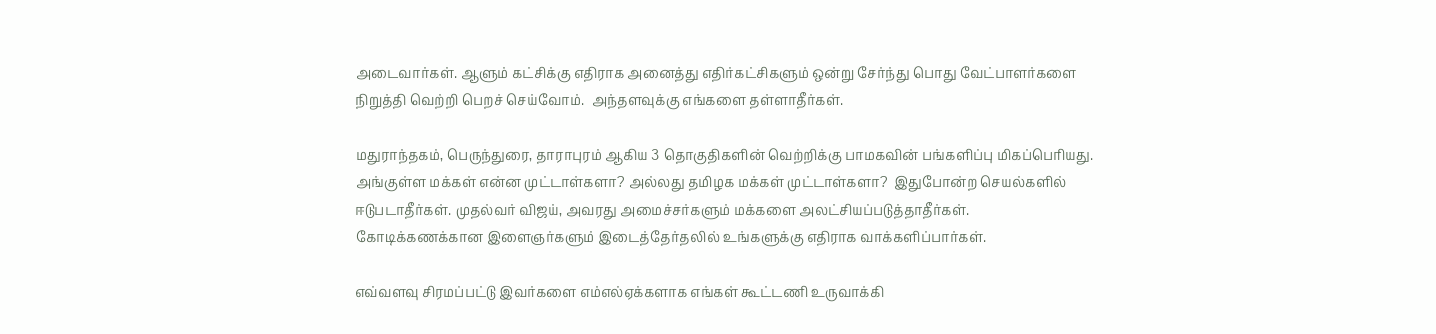அடைவார்கள். ஆளும் கட்சிக்கு எதிராக அனைத்து எதிர்கட்சிகளும் ஒன்று சேர்ந்து பொது வேட்பாளர்களை நிறுத்தி வெற்றி பெறச் செய்வோம்.  அந்தளவுக்கு எங்களை தள்ளாதீர்கள்.

மதுராந்தகம், பெருந்துரை, தாராபுரம் ஆகிய 3 தொகுதிகளின் வெற்றிக்கு பாமகவின் பங்களிப்பு மிகப்பெரியது. அங்குள்ள மக்கள் என்ன முட்டாள்களா? அல்லது தமிழக மக்கள் முட்டாள்களா?  இதுபோன்ற செயல்களில் ஈடுபடாதீர்கள். முதல்வர் விஜய், அவரது அமைச்சர்களும் மக்களை அலட்சியப்படுத்தாதீர்கள். கோடிக்கணக்கான இளைஞர்களும் இடைத்தேர்தலில் உங்களுக்கு எதிராக வாக்களிப்பார்கள்.

எவ்வளவு சிரமப்பட்டு இவர்களை எம்எல்ஏக்களாக எங்கள் கூட்டணி உருவாக்கி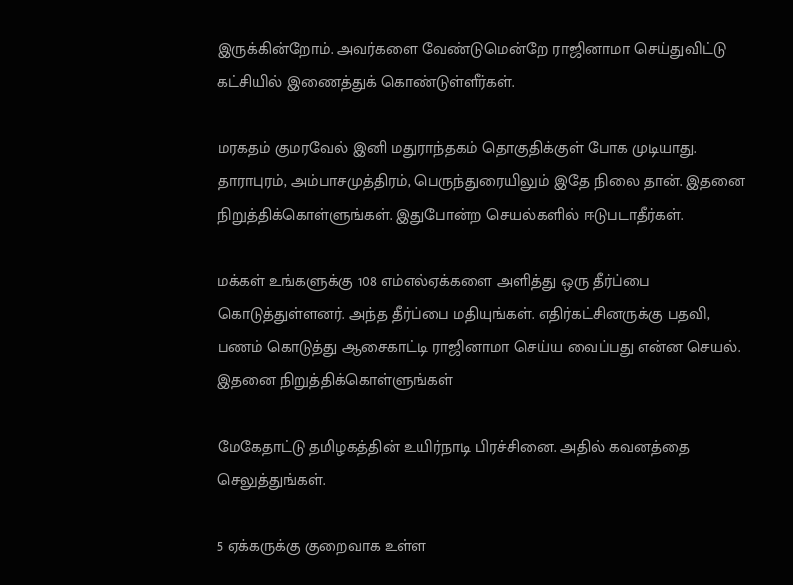இருக்கின்றோம். அவர்களை வேண்டுமென்றே ராஜினாமா செய்துவிட்டு கட்சியில் இணைத்துக் கொண்டுள்ளீர்கள்.

மரகதம் குமரவேல் இனி மதுராந்தகம் தொகுதிக்குள் போக முடியாது. தாராபுரம், அம்பாசமுத்திரம், பெருந்துரையிலும் இதே நிலை தான். இதனை நிறுத்திக்கொள்ளுங்கள். இதுபோன்ற செயல்களில் ஈடுபடாதீர்கள்.

மக்கள் உங்களுக்கு 108 எம்எல்ஏக்களை அளித்து ஒரு தீர்ப்பை கொடுத்துள்ளனர். அந்த தீர்ப்பை மதியுங்கள். எதிர்கட்சினருக்கு பதவி, பணம் கொடுத்து ஆசைகாட்டி ராஜினாமா செய்ய வைப்பது என்ன செயல். இதனை நிறுத்திக்கொள்ளுங்கள்

மேகேதாட்டு தமிழகத்தின் உயிர்நாடி பிரச்சினை. அதில் கவனத்தை செலுத்துங்கள்.

5 ஏக்கருக்கு குறைவாக உள்ள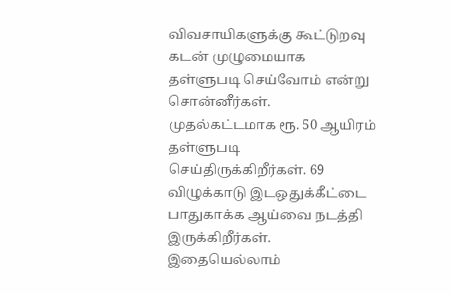விவசாயிகளுக்கு கூட்டுறவு கடன் முழுமையாக தள்ளுபடி செய்வோம் என்று சொன்னீர்கள். முதல்கட்டமாக ரூ. 50 ஆயிரம் தள்ளுபடி செய்திருக்கிறீர்கள். 69 விழுக்காடு இடஒதுக்கீட்டை பாதுகாக்க ஆய்வை நடத்தி இருக்கிறீர்கள். இதையெல்லாம்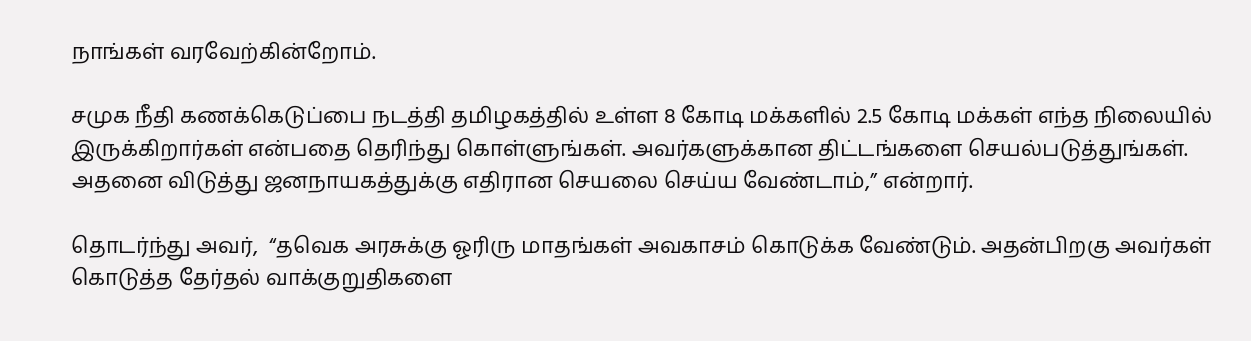நாங்கள் வரவேற்கின்றோம்.

சமுக நீதி கணக்கெடுப்பை நடத்தி தமிழகத்தில் உள்ள 8 கோடி மக்களில் 2.5 கோடி மக்கள் எந்த நிலையில் இருக்கிறார்கள் என்பதை தெரிந்து கொள்ளுங்கள். அவர்களுக்கான திட்டங்களை செயல்படுத்துங்கள். அதனை விடுத்து ஜனநாயகத்துக்கு எதிரான செயலை செய்ய வேண்டாம்,” என்றார்.

தொடர்ந்து அவர்,  “தவெக அரசுக்கு ஓரிரு மாதங்கள் அவகாசம் கொடுக்க வேண்டும். அதன்பிறகு அவர்கள் கொடுத்த தேர்தல் வாக்குறுதிகளை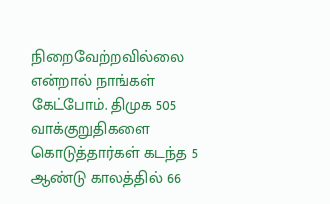நிறைவேற்றவில்லை என்றால் நாங்கள் கேட்போம். திமுக 505 வாக்குறுதிகளை கொடுத்தார்கள் கடந்த 5 ஆண்டு காலத்தில் 66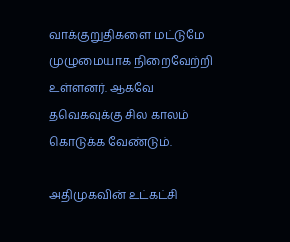வாக்குறுதிகளை மட்டுமே முழுமையாக நிறைவேற்றி உள்ளனர். ஆகவே தவெகவுக்கு சில காலம் கொடுக்க வேண்டும்.

அதிமுகவின் உட்கட்சி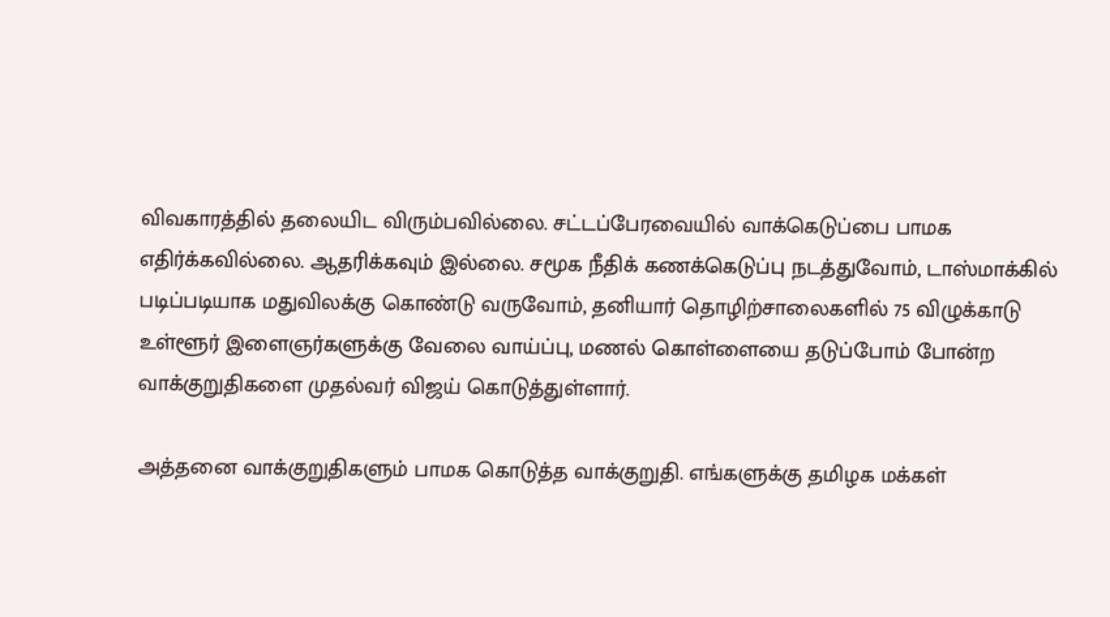விவகாரத்தில் தலையிட விரும்பவில்லை. சட்டப்பேரவையில் வாக்கெடுப்பை பாமக எதிர்க்கவில்லை. ஆதரிக்கவும் இல்லை. சமூக நீதிக் கணக்கெடுப்பு நடத்துவோம், டாஸ்மாக்கில் படிப்படியாக மதுவிலக்கு கொண்டு வருவோம், தனியார் தொழிற்சாலைகளில் 75 விழுக்காடு உள்ளூர் இளைஞர்களுக்கு வேலை வாய்ப்பு, மணல் கொள்ளையை தடுப்போம் போன்ற வாக்குறுதிகளை முதல்வர் விஜய் கொடுத்துள்ளார்.

அத்தனை வாக்குறுதிகளும் பாமக கொடுத்த வாக்குறுதி. எங்களுக்கு தமிழக மக்கள்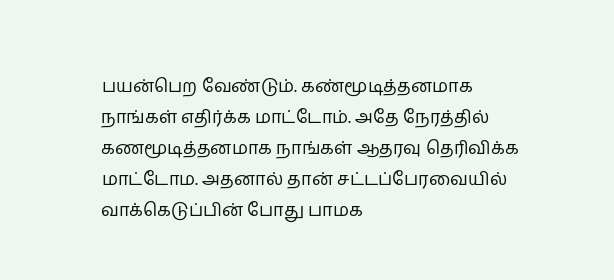பயன்பெற வேண்டும். கண்மூடித்தனமாக நாங்கள் எதிர்க்க மாட்டோம். அதே நேரத்தில் கணமூடித்தனமாக நாங்கள் ஆதரவு தெரிவிக்க மாட்டோம. அதனால் தான் சட்டப்பேரவையில் வாக்கெடுப்பின் போது பாமக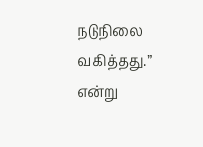நடுநிலை வகித்தது.” என்று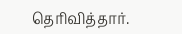தெரிவித்தார்.